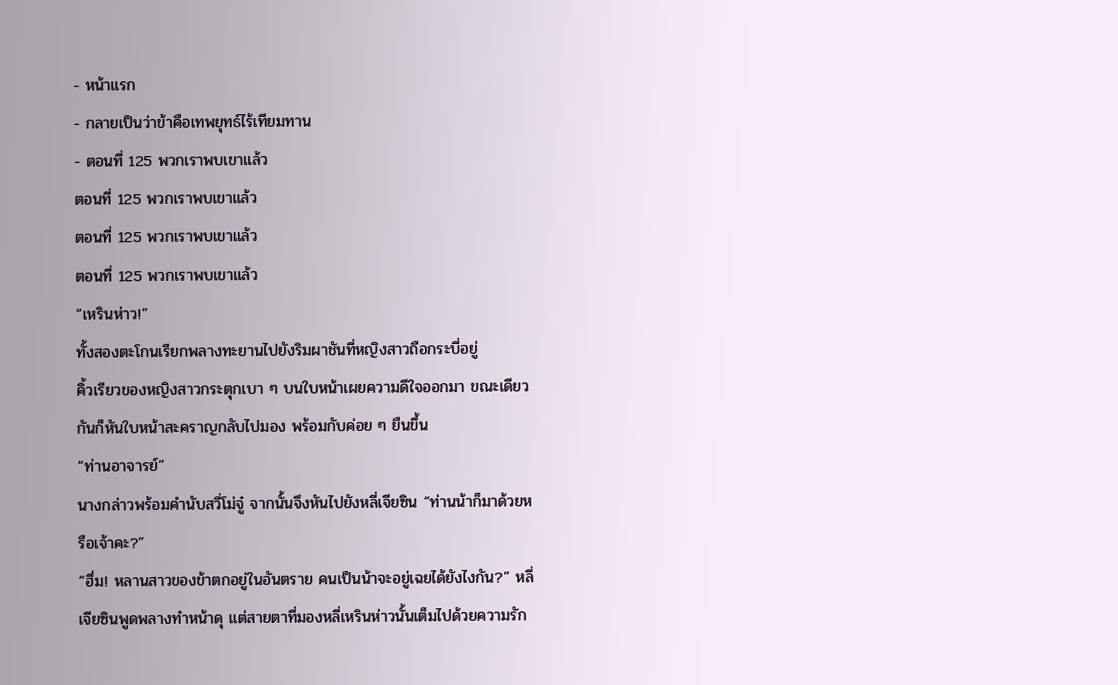- หน้าแรก
- กลายเป็นว่าข้าคือเทพยุทธ์ไร้เทียมทาน
- ตอนที่ 125 พวกเราพบเขาแล้ว
ตอนที่ 125 พวกเราพบเขาแล้ว
ตอนที่ 125 พวกเราพบเขาแล้ว
ตอนที่ 125 พวกเราพบเขาแล้ว
“เหรินห่าว!”
ทั้งสองตะโกนเรียกพลางทะยานไปยังริมผาชันที่หญิงสาวถือกระบี่อยู่
คิ้วเรียวของหญิงสาวกระตุกเบา ๆ บนใบหน้าเผยความดีใจออกมา ขณะเดียวกันก็หันใบหน้าสะคราญกลับไปมอง พร้อมกับค่อย ๆ ยืนขึ้น
“ท่านอาจารย์”
นางกล่าวพร้อมคำนับสวี่โม่จู๋ จากนั้นจึงหันไปยังหลี่เจียซิน “ท่านน้าก็มาด้วยหรือเจ้าคะ?”
“ฮึ่ม! หลานสาวของข้าตกอยู่ในอันตราย คนเป็นน้าจะอยู่เฉยได้ยังไงกัน?” หลี่เจียซินพูดพลางทำหน้าดุ แต่สายตาที่มองหลี่เหรินห่าวนั้นเต็มไปด้วยความรัก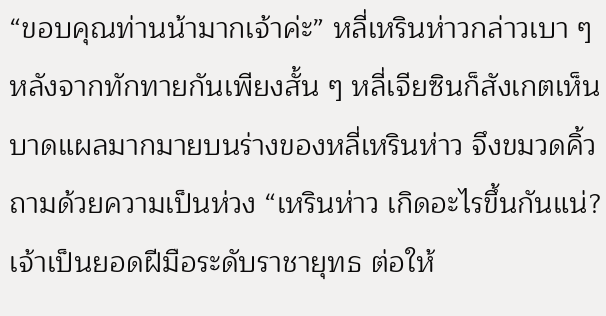“ขอบคุณท่านน้ามากเจ้าค่ะ” หลี่เหรินห่าวกล่าวเบา ๆ
หลังจากทักทายกันเพียงสั้น ๆ หลี่เจียซินก็สังเกตเห็นบาดแผลมากมายบนร่างของหลี่เหรินห่าว จึงขมวดคิ้วถามด้วยความเป็นห่วง “เหรินห่าว เกิดอะไรขึ้นกันแน่? เจ้าเป็นยอดฝีมือระดับราชายุทธ ต่อให้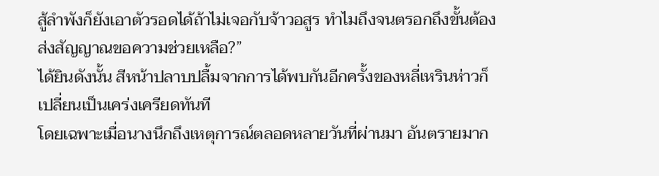สู้ลำพังก็ยังเอาตัวรอดได้ถ้าไม่เจอกับจ้าวอสูร ทำไมถึงจนตรอกถึงขั้นต้องส่งสัญญาณขอความช่วยเหลือ?”
ได้ยินดังนั้น สีหน้าปลาบปลื้มจากการได้พบกันอีกครั้งของหลี่เหรินห่าวก็เปลี่ยนเป็นเคร่งเครียดทันที
โดยเฉพาะเมื่อนางนึกถึงเหตุการณ์ตลอดหลายวันที่ผ่านมา อันตรายมาก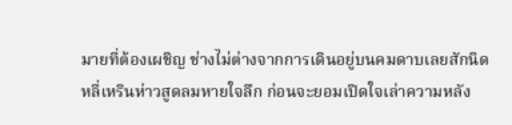มายที่ต้องเผชิญ ช่างไม่ต่างจากการเดินอยู่บนคมดาบเลยสักนิด
หลี่เหรินห่าวสูดลมหายใจลึก ก่อนจะยอมเปิดใจเล่าความหลัง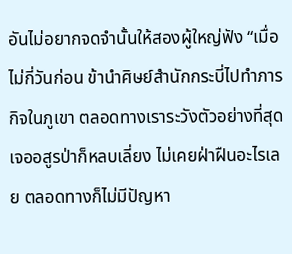อันไม่อยากจดจำนั้นให้สองผู้ใหญ่ฟัง “เมื่อไม่กี่วันก่อน ข้านำศิษย์สำนักกระบี่ไปทำภารกิจในภูเขา ตลอดทางเราระวังตัวอย่างที่สุด เจออสูรป่าก็หลบเลี่ยง ไม่เคยฝ่าฝืนอะไรเลย ตลอดทางก็ไม่มีปัญหา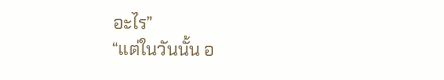อะไร”
“แต่ในวันนั้น อ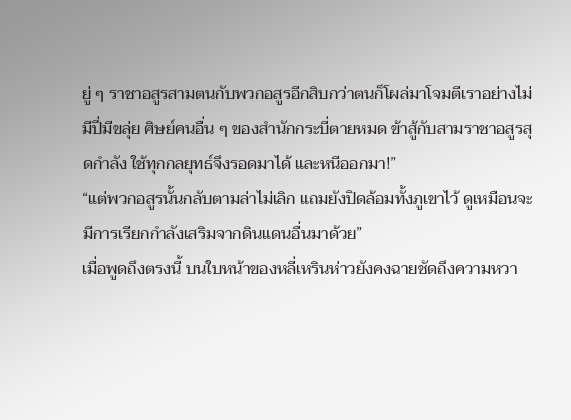ยู่ ๆ ราชาอสูรสามตนกับพวกอสูรอีกสิบกว่าตนก็โผล่มาโจมตีเราอย่างไม่มีปี่มีขลุ่ย ศิษย์คนอื่น ๆ ของสำนักกระบี่ตายหมด ข้าสู้กับสามราชาอสูรสุดกำลัง ใช้ทุกกลยุทธ์จึงรอดมาได้ และหนีออกมา!”
“แต่พวกอสูรนั้นกลับตามล่าไม่เลิก แถมยังปิดล้อมทั้งภูเขาไว้ ดูเหมือนจะมีการเรียกกำลังเสริมจากดินแดนอื่นมาด้วย”
เมื่อพูดถึงตรงนี้ บนใบหน้าของหลี่เหรินห่าวยังคงฉายชัดถึงความหวา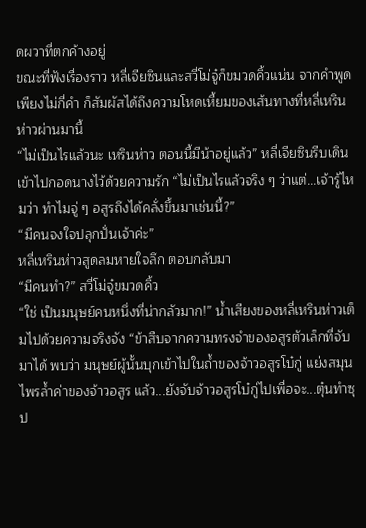ดผวาที่ตกค้างอยู่
ขณะที่ฟังเรื่องราว หลี่เจียซินและสวี่โม่จู๋ก็ขมวดคิ้วแน่น จากคำพูดเพียงไม่กี่คำ ก็สัมผัสได้ถึงความโหดเหี้ยมของเส้นทางที่หลี่เหรินห่าวผ่านมานี้
“ไม่เป็นไรแล้วนะ เหรินห่าว ตอนนี้มีน้าอยู่แล้ว” หลี่เจียซินรีบเดินเข้าไปกอดนางไว้ด้วยความรัก “ไม่เป็นไรแล้วจริง ๆ ว่าแต่...เจ้ารู้ไหมว่า ทำไมจู่ ๆ อสูรถึงได้คลั่งขึ้นมาเช่นนี้?”
“มีคนจงใจปลุกปั่นเจ้าค่ะ”
หลี่เหรินห่าวสูดลมหายใจลึก ตอบกลับมา
“มีคนทำ?” สวี่โม่จู๋ขมวดคิ้ว
“ใช่ เป็นมนุษย์คนหนึ่งที่น่ากลัวมาก!” น้ำเสียงของหลี่เหรินห่าวเต็มไปด้วยความจริงจัง “ข้าสืบจากความทรงจำของอสูรตัวเล็กที่จับมาได้ พบว่า มนุษย์ผู้นั้นบุกเข้าไปในถ้ำของจ้าวอสูรโบ๋กู่ แย่งสมุนไพรล้ำค่าของจ้าวอสูร แล้ว...ยังจับจ้าวอสูรโบ๋กู่ไปเพื่อจะ...ตุ๋นทำซุป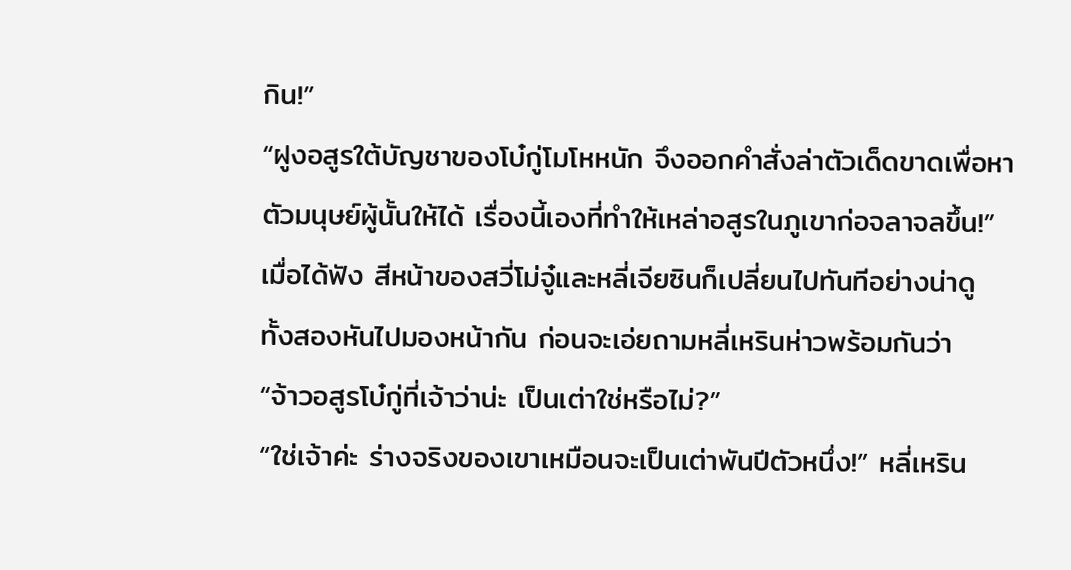กิน!”
“ฝูงอสูรใต้บัญชาของโบ๋กู่โมโหหนัก จึงออกคำสั่งล่าตัวเด็ดขาดเพื่อหาตัวมนุษย์ผู้นั้นให้ได้ เรื่องนี้เองที่ทำให้เหล่าอสูรในภูเขาก่อจลาจลขึ้น!”
เมื่อได้ฟัง สีหน้าของสวี่โม่จู๋และหลี่เจียซินก็เปลี่ยนไปทันทีอย่างน่าดู
ทั้งสองหันไปมองหน้ากัน ก่อนจะเอ่ยถามหลี่เหรินห่าวพร้อมกันว่า
“จ้าวอสูรโบ๋กู่ที่เจ้าว่าน่ะ เป็นเต่าใช่หรือไม่?”
“ใช่เจ้าค่ะ ร่างจริงของเขาเหมือนจะเป็นเต่าพันปีตัวหนึ่ง!” หลี่เหริน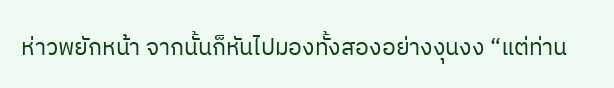ห่าวพยักหน้า จากนั้นก็หันไปมองทั้งสองอย่างงุนงง “แต่ท่าน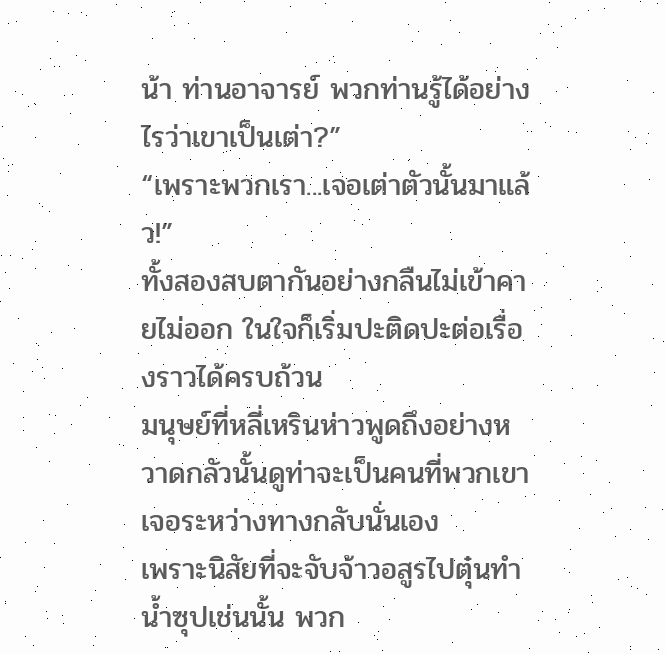น้า ท่านอาจารย์ พวกท่านรู้ได้อย่างไรว่าเขาเป็นเต่า?”
“เพราะพวกเรา...เจอเต่าตัวนั้นมาแล้ว!”
ทั้งสองสบตากันอย่างกลืนไม่เข้าคายไม่ออก ในใจก็เริ่มปะติดปะต่อเรื่องราวได้ครบถ้วน
มนุษย์ที่หลี่เหรินห่าวพูดถึงอย่างหวาดกลัวนั้นดูท่าจะเป็นคนที่พวกเขาเจอระหว่างทางกลับนั่นเอง
เพราะนิสัยที่จะจับจ้าวอสูรไปตุ๋นทำน้ำซุปเช่นนั้น พวก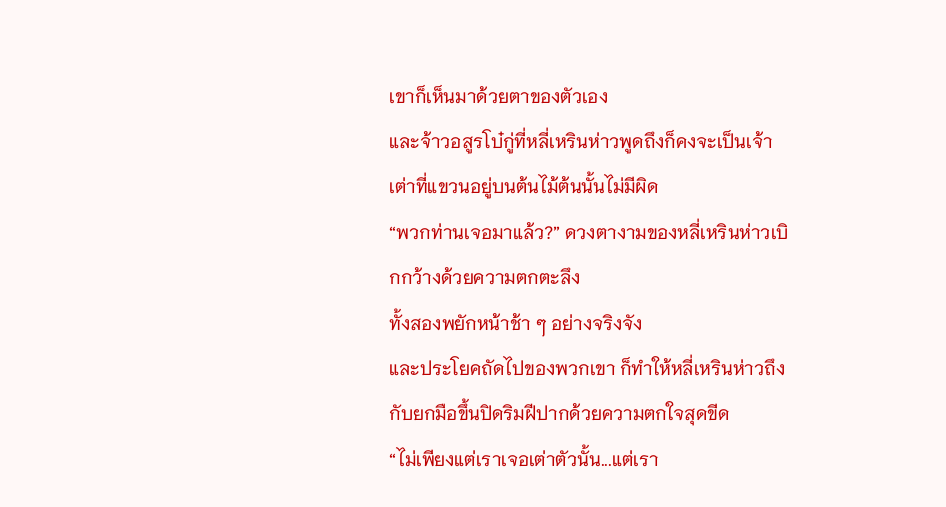เขาก็เห็นมาด้วยตาของตัวเอง
และจ้าวอสูรโบ๋กู่ที่หลี่เหรินห่าวพูดถึงก็คงจะเป็นเจ้าเต่าที่แขวนอยู่บนต้นไม้ต้นนั้นไม่มีผิด
“พวกท่านเจอมาแล้ว?” ดวงตางามของหลี่เหรินห่าวเบิกกว้างด้วยความตกตะลึง
ทั้งสองพยักหน้าช้า ๆ อย่างจริงจัง
และประโยคถัดไปของพวกเขา ก็ทำให้หลี่เหรินห่าวถึงกับยกมือขึ้นปิดริมฝีปากด้วยความตกใจสุดขีด
“ไม่เพียงแต่เราเจอเต่าตัวนั้น...แต่เรา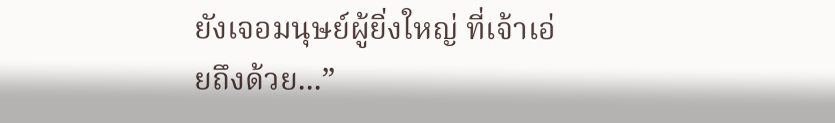ยังเจอมนุษย์ผู้ยิ่งใหญ่ ที่เจ้าเอ่ยถึงด้วย...”